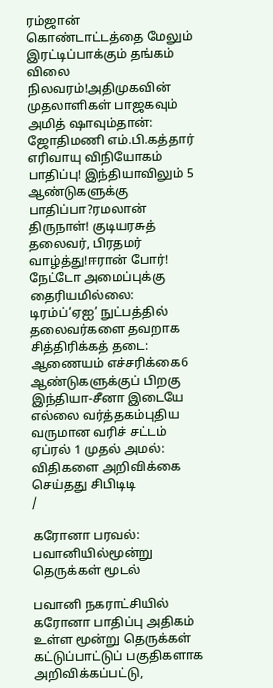ரம்ஜான் கொண்டாட்டத்தை மேலும் இரட்டிப்பாக்கும் தங்கம் விலை நிலவரம்!அதிமுகவின் முதலாளிகள் பாஜகவும் அமித் ஷாவும்தான்: ஜோதிமணி எம்.பி.கத்தார் எரிவாயு விநியோகம் பாதிப்பு! இந்தியாவிலும் 5 ஆண்டுகளுக்கு பாதிப்பா?ரமலான் திருநாள்! குடியரசுத் தலைவர், பிரதமர் வாழ்த்து!ஈரான் போர்! நேட்டோ அமைப்புக்கு தைரியமில்லை: டிரம்ப்‘ஏஐ’ நுட்பத்தில் தலைவர்களை தவறாக சித்திரிக்கத் தடை: ஆணையம் எச்சரிக்கை6 ஆண்டுகளுக்குப் பிறகு இந்தியா-சீனா இடையே எல்லை வர்த்தகம்புதிய வருமான வரிச் சட்டம் ஏப்ரல் 1 முதல் அமல்: விதிகளை அறிவிக்கை செய்தது சிபிடிடி
/

கரோனா பரவல்: பவானியில்மூன்று தெருக்கள் மூடல்

பவானி நகராட்சியில் கரோனா பாதிப்பு அதிகம் உள்ள மூன்று தெருக்கள் கட்டுப்பாட்டுப் பகுதிகளாக அறிவிக்கப்பட்டு,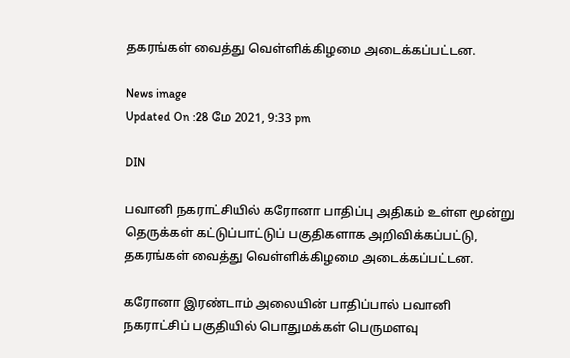தகரங்கள் வைத்து வெள்ளிக்கிழமை அடைக்கப்பட்டன.

News image
Updated On :28 மே 2021, 9:33 pm

DIN

பவானி நகராட்சியில் கரோனா பாதிப்பு அதிகம் உள்ள மூன்று தெருக்கள் கட்டுப்பாட்டுப் பகுதிகளாக அறிவிக்கப்பட்டு, தகரங்கள் வைத்து வெள்ளிக்கிழமை அடைக்கப்பட்டன.

கரோனா இரண்டாம் அலையின் பாதிப்பால் பவானி நகராட்சிப் பகுதியில் பொதுமக்கள் பெருமளவு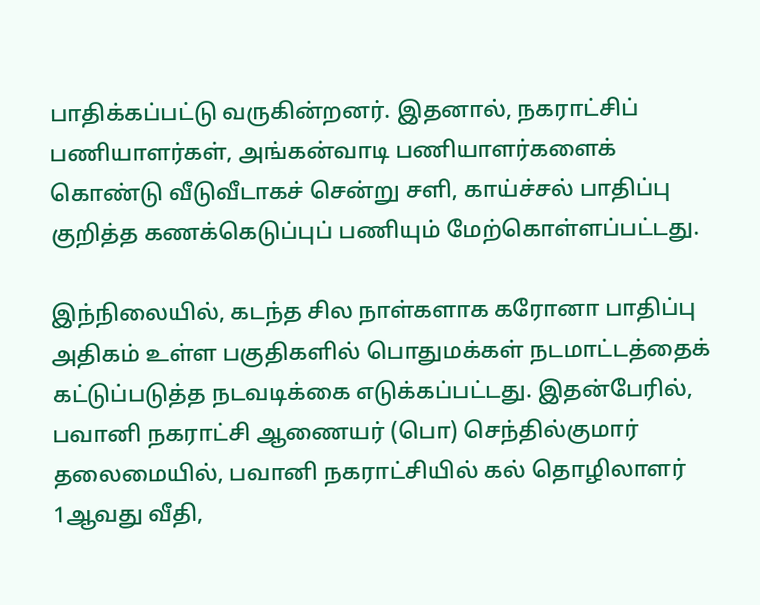பாதிக்கப்பட்டு வருகின்றனர். இதனால், நகராட்சிப் பணியாளர்கள், அங்கன்வாடி பணியாளர்களைக் கொண்டு வீடுவீடாகச் சென்று சளி, காய்ச்சல் பாதிப்பு குறித்த கணக்கெடுப்புப் பணியும் மேற்கொள்ளப்பட்டது.

இந்நிலையில், கடந்த சில நாள்களாக கரோனா பாதிப்பு அதிகம் உள்ள பகுதிகளில் பொதுமக்கள் நடமாட்டத்தைக் கட்டுப்படுத்த நடவடிக்கை எடுக்கப்பட்டது. இதன்பேரில், பவானி நகராட்சி ஆணையர் (பொ) செந்தில்குமார் தலைமையில், பவானி நகராட்சியில் கல் தொழிலாளர் 1ஆவது வீதி,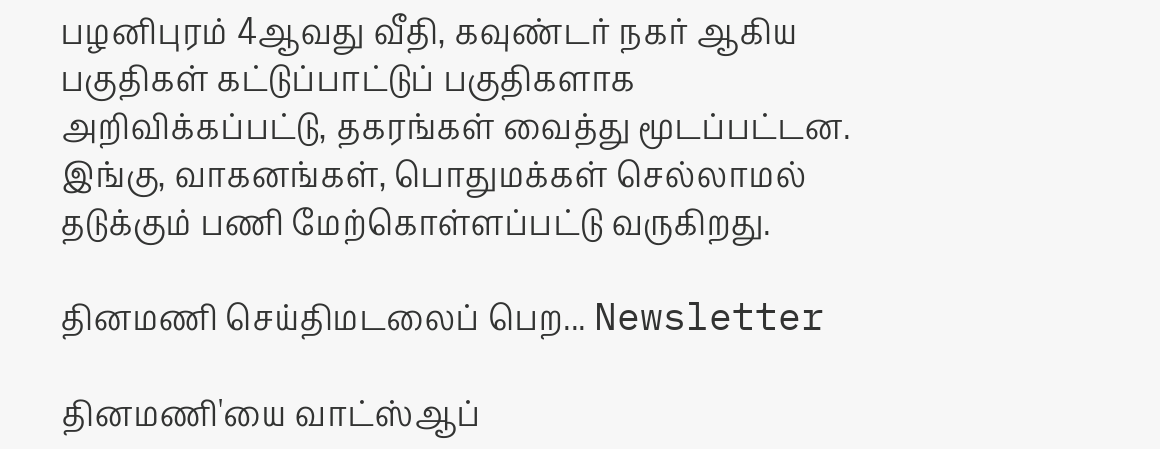பழனிபுரம் 4ஆவது வீதி, கவுண்டர் நகர் ஆகிய பகுதிகள் கட்டுப்பாட்டுப் பகுதிகளாக அறிவிக்கப்பட்டு, தகரங்கள் வைத்து மூடப்பட்டன. இங்கு, வாகனங்கள், பொதுமக்கள் செல்லாமல் தடுக்கும் பணி மேற்கொள்ளப்பட்டு வருகிறது.

தினமணி செய்திமடலைப் பெற... Newsletter

தினமணி'யை வாட்ஸ்ஆப்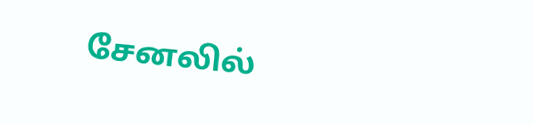சேனலில்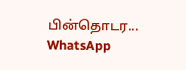பின்தொடர... WhatsApp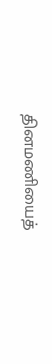தினமணியைத்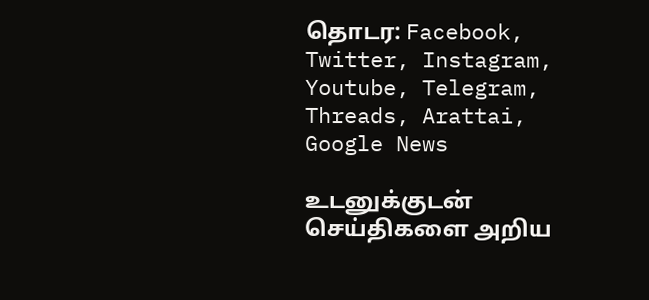தொடர: Facebook, Twitter, Instagram, Youtube, Telegram, Threads, Arattai, Google News

உடனுக்குடன் செய்திகளை அறிய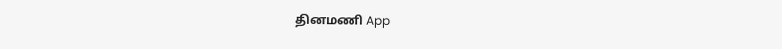தினமணி App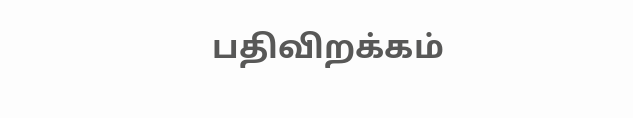பதிவிறக்கம்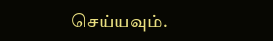செய்யவும்.